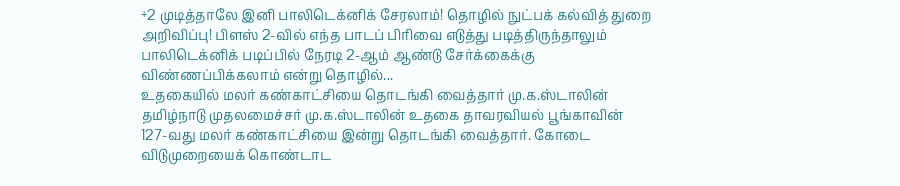+2 முடித்தாலே இனி பாலிடெக்னிக் சேரலாம்! தொழில் நுட்பக் கல்வித் துறை அறிவிப்பு! பிளஸ் 2-வில் எந்த பாடப் பிரிவை எடுத்து படித்திருந்தாலும் பாலிடெக்னிக் படிப்பில் நேரடி 2-ஆம் ஆண்டு சேர்க்கைக்கு விண்ணப்பிக்கலாம் என்று தொழில்...
உதகையில் மலர் கண்காட்சியை தொடங்கி வைத்தார் மு.க.ஸ்டாலின் தமிழ்நாடு முதலமைச்சர் மு.க.ஸ்டாலின் உதகை தாவரவியல் பூங்காவின் 127-வது மலர் கண்காட்சியை இன்று தொடங்கி வைத்தார். கோடை விடுமுறையைக் கொண்டாட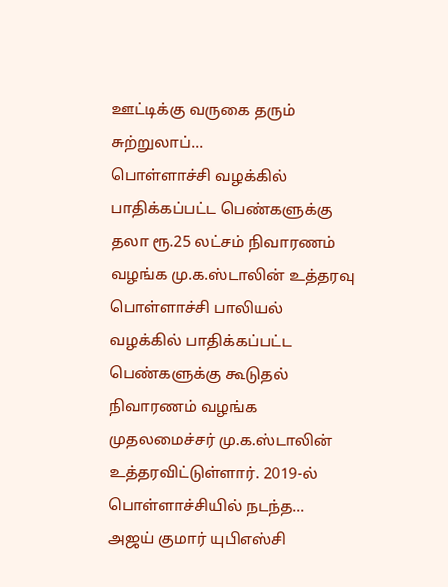ஊட்டிக்கு வருகை தரும் சுற்றுலாப்...
பொள்ளாச்சி வழக்கில் பாதிக்கப்பட்ட பெண்களுக்கு தலா ரூ.25 லட்சம் நிவாரணம் வழங்க மு.க.ஸ்டாலின் உத்தரவு பொள்ளாச்சி பாலியல் வழக்கில் பாதிக்கப்பட்ட பெண்களுக்கு கூடுதல் நிவாரணம் வழங்க முதலமைச்சர் மு.க.ஸ்டாலின் உத்தரவிட்டுள்ளார். 2019-ல் பொள்ளாச்சியில் நடந்த...
அஜய் குமார் யுபிஎஸ்சி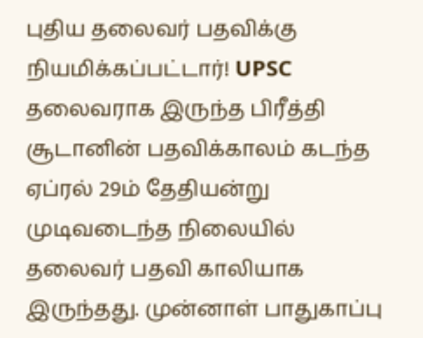புதிய தலைவர் பதவிக்கு நியமிக்கப்பட்டார்! UPSC தலைவராக இருந்த பிரீத்தி சூடானின் பதவிக்காலம் கடந்த ஏப்ரல் 29ம் தேதியன்று முடிவடைந்த நிலையில் தலைவர் பதவி காலியாக இருந்தது. முன்னாள் பாதுகாப்பு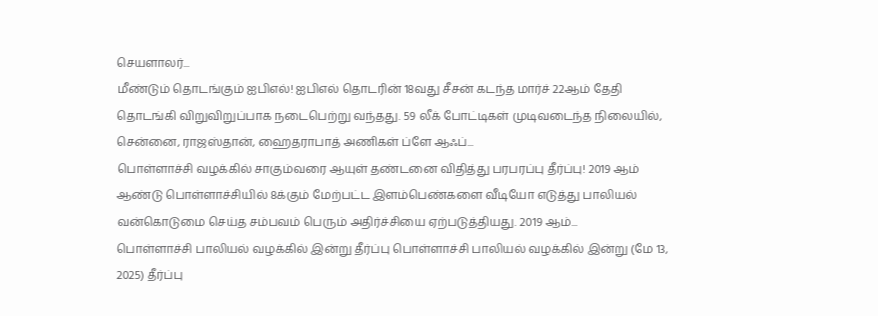செயளாலர்...
மீண்டும் தொடங்கும் ஐபிஎல்! ஐபிஎல் தொடரின் 18வது சீசன் கடந்த மார்ச் 22ஆம் தேதி தொடங்கி விறுவிறுப்பாக நடைபெற்று வந்தது. 59 லீக் போட்டிகள் முடிவடைந்த நிலையில், சென்னை, ராஜஸ்தான், ஹைதராபாத் அணிகள் ப்ளே ஆஃப்...
பொள்ளாச்சி வழக்கில் சாகும்வரை ஆயுள் தண்டனை விதித்து பரபரப்பு தீர்ப்பு! 2019 ஆம் ஆண்டு பொள்ளாச்சியில் 8க்கும் மேற்பட்ட இளம்பெண்களை வீடியோ எடுத்து பாலியல் வன்கொடுமை செய்த சம்பவம் பெரும் அதிர்ச்சியை ஏற்படுத்தியது. 2019 ஆம்...
பொள்ளாச்சி பாலியல் வழக்கில் இன்று தீர்ப்பு பொள்ளாச்சி பாலியல் வழக்கில் இன்று (மே 13, 2025) தீர்ப்பு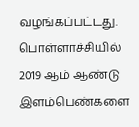வழங்கப்பட்டது. பொள்ளாச்சியில் 2019 ஆம் ஆண்டு இளம்பெண்களை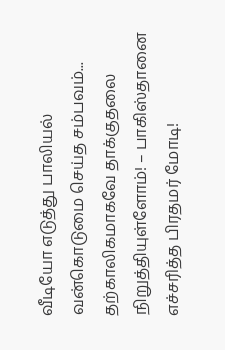வீடியோ எடுத்து பாலியல் வன்கொடுமை செய்த சம்பவம்...
தற்காலிகமாகவே தாக்குதலை நிறுத்தியுள்ளோம்! – பாகிஸ்தானை எச்சரித்த பிரதமர் மோடி!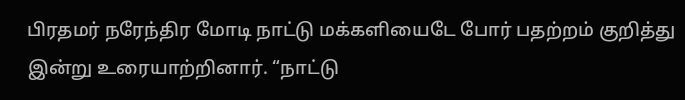பிரதமர் நரேந்திர மோடி நாட்டு மக்களியைடே போர் பதற்றம் குறித்து இன்று உரையாற்றினார். “நாட்டு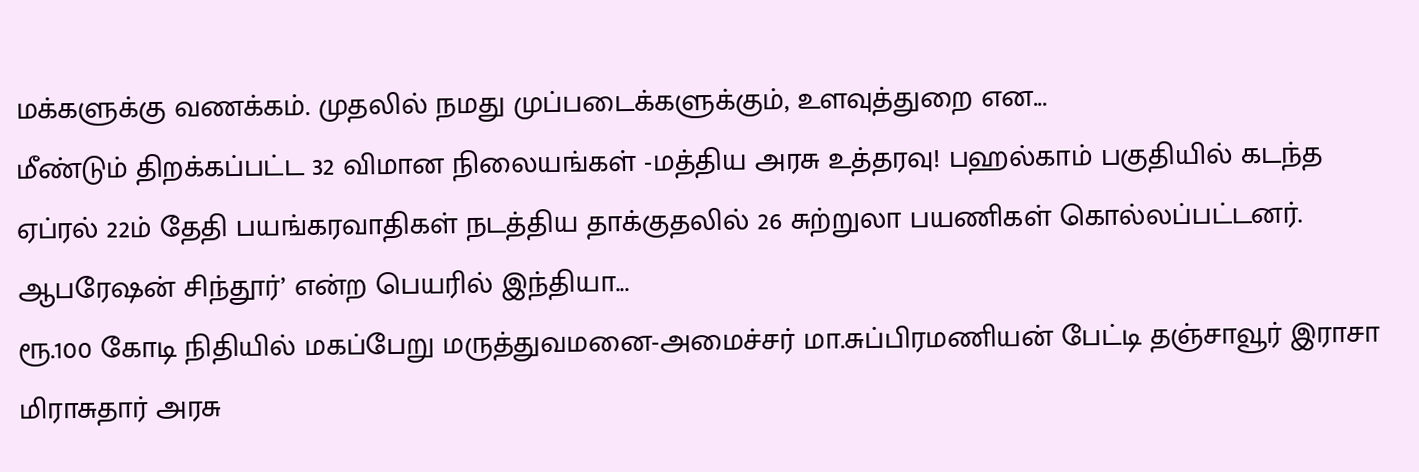மக்களுக்கு வணக்கம். முதலில் நமது முப்படைக்களுக்கும், உளவுத்துறை என...
மீண்டும் திறக்கப்பட்ட 32 விமான நிலையங்கள் -மத்திய அரசு உத்தரவு! பஹல்காம் பகுதியில் கடந்த ஏப்ரல் 22ம் தேதி பயங்கரவாதிகள் நடத்திய தாக்குதலில் 26 சுற்றுலா பயணிகள் கொல்லப்பட்டனர். ஆபரேஷன் சிந்தூர்’ என்ற பெயரில் இந்தியா...
ரூ.100 கோடி நிதியில் மகப்பேறு மருத்துவமனை-அமைச்சர் மா.சுப்பிரமணியன் பேட்டி தஞ்சாவூர் இராசா மிராசுதார் அரசு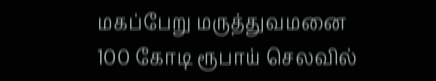மகப்பேறு மருத்துவமனை 100 கோடி ரூபாய் செலவில்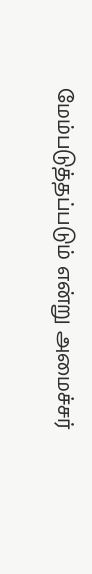மேம்படுத்தப்படும் என்று அமைச்சர்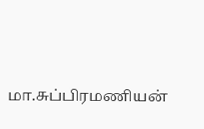மா.சுப்பிரமணியன்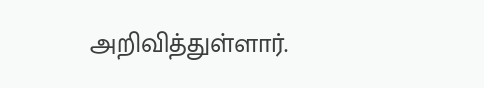அறிவித்துள்ளார்.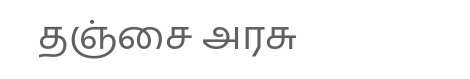தஞ்சை அரசு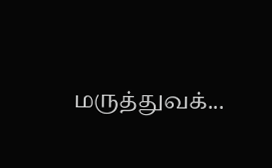மருத்துவக்...